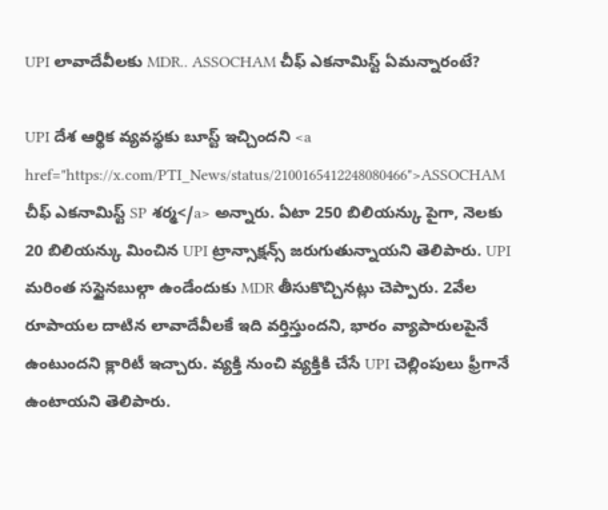UPI లావాదేవీలకు MDR.. ASSOCHAM చీఫ్ ఎకనామిస్ట్ ఏమన్నారంటే?

UPI దేశ ఆర్థిక వ్యవస్థకు బూస్ట్ ఇచ్చిందని <a href="https://x.com/PTI_News/status/2100165412248080466">ASSOCHAM చీఫ్ ఎకనామిస్ట్ SP శర్మ</a> అన్నారు. ఏటా 250 బిలియన్కు పైగా, నెలకు 20 బిలియన్కు మించిన UPI ట్రాన్సాక్షన్స్ జరుగుతున్నాయని తెలిపారు. UPI మరింత సస్టైనబుల్గా ఉండేందుకు MDR తీసుకొచ్చినట్లు చెప్పారు. 2వేల రూపాయల దాటిన లావాదేవీలకే ఇది వర్తిస్తుందని, భారం వ్యాపారులపైనే ఉంటుందని క్లారిటీ ఇచ్చారు. వ్యక్తి నుంచి వ్యక్తికి చేసే UPI చెల్లింపులు ఫ్రీగానే ఉంటాయని తెలిపారు.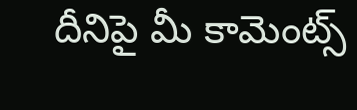దీనిపై మీ కామెంట్స్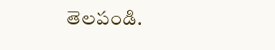తెలపండి.